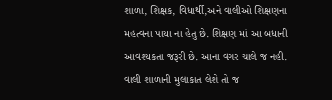શાળા, શિક્ષક, વિધાર્થી,અને વાલીઓ શિક્ષણના મહત્વના પાયા ના હેતુ છે. શિક્ષણ માં આ બધાની આવશ્યકતા જરૂરી છે. આના વગર ચાલે જ નહી. વાલી શાળાની મુલાકાત લેશે તો જ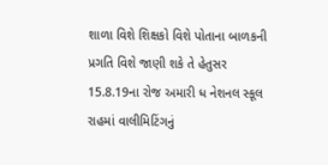શાળા વિશે શિક્ષકો વિશે પોતાના બાળકની પ્રગતિ વિશે જાણી શકે તે હેતુસર 15.8.19ના રોજ અમારી ધ નેશનલ સ્કૂલ રાહમાં વાલીમિટિંગનું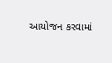આયોજન કરવામાં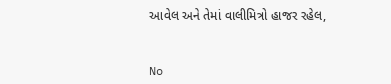આવેલ અને તેમાં વાલીમિત્રો હાજર રહેલ,


No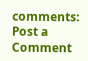comments:
Post a Comment